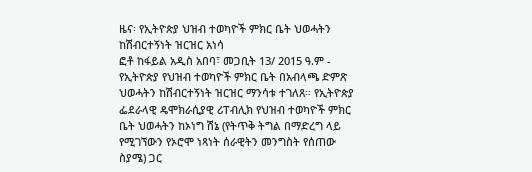ዜና፡ የኢትዮጵያ ህዝብ ተወካዮች ምክር ቤት ህወሓትን ከሽብርተኝነት ዝርዝር አነሳ
ፎቶ ከፋይል አዲስ አበባ፣ መጋቢት 13/ 2015 ዓ.ም - የኢትዮጵያ የህዝብ ተወካዮች ምክር ቤት በአብላጫ ድምጽ ህወሓትን ከሽብርተኝነት ዝርዝር ማንሳቱ ተገለጸ። የኢትዮጵያ ፌደራላዊ ዴሞክራሲያዊ ሪፐብሊክ የህዝብ ተወካዮች ምክር ቤት ህወሓትን ከኦነግ ሽኔ (የትጥቅ ትግል በማድረግ ላይ የሚገኘውን የኦሮሞ ነጻነት ሰራዊትን መንግስት የሰጠው ስያሜ) ጋር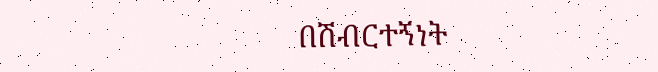በሽብርተኝነት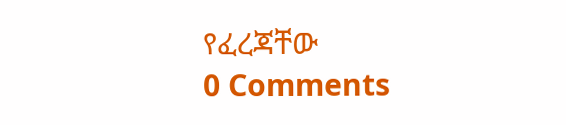የፈረጃቸው
0 Comments